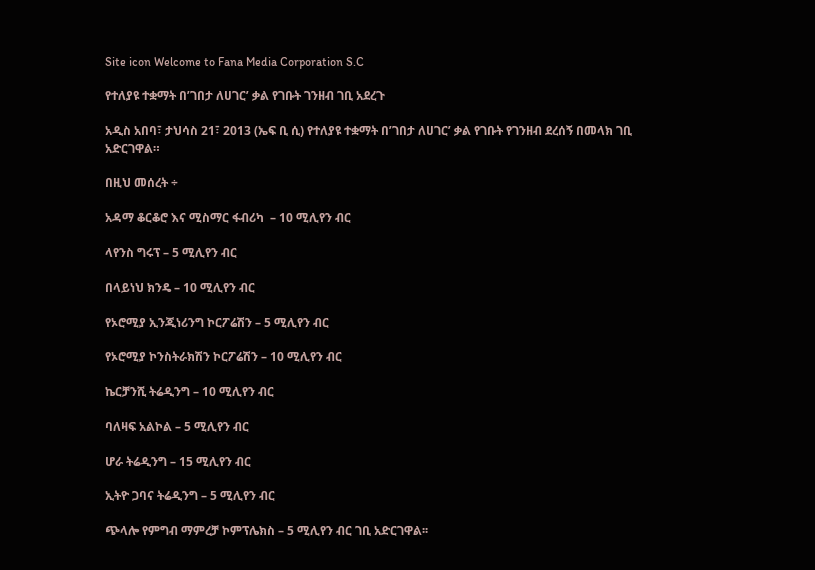Site icon Welcome to Fana Media Corporation S.C

የተለያዩ ተቋማት በ’ገበታ ለሀገር’ ቃል የገቡት ገንዘብ ገቢ አደረጉ

አዲስ አበባ፣ ታህሳስ 21፣ 2013 (ኤፍ ቢ ሲ) የተለያዩ ተቋማት በ’ገበታ ለሀገር’ ቃል የገቡት የገንዘብ ደረሰኝ በመላክ ገቢ አድርገዋል።

በዚህ መሰረት ÷

አዳማ ቆርቆሮ እና ሚስማር ፋብሪካ  – 10 ሚሊየን ብር

ላየንስ ግሩፕ – 5 ሚሊየን ብር

በላይነህ ክንዴ – 10 ሚሊየን ብር

የኦሮሚያ ኢንጂነሪንግ ኮርፖሬሽን – 5 ሚሊየን ብር

የኦሮሚያ ኮንስትራክሽን ኮርፖሬሽን – 10 ሚሊየን ብር

ኬርቻንሺ ትሬዲንግ – 10 ሚሊየን ብር

ባለዛፍ አልኮል – 5 ሚሊየን ብር

ሆራ ትሬዲንግ – 15 ሚሊየን ብር

ኢትዮ ጋባና ትሬዲንግ – 5 ሚሊየን ብር

ጭላሎ የምግብ ማምረቻ ኮምፕሌክስ – 5 ሚሊየን ብር ገቢ አድርገዋል፡፡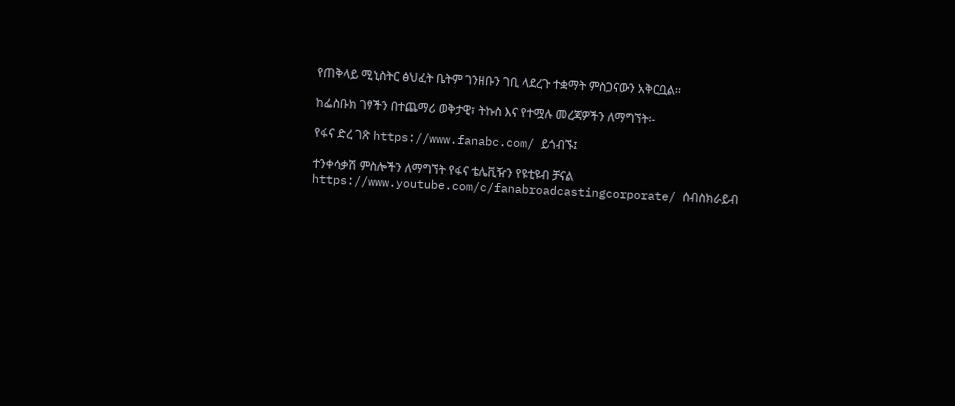የጠቅላይ ሚኒስትር ፅህፈት ቤትም ገንዘቡን ገቢ ላደረጉ ተቋማት ምስጋናውን አቅርቧል፡፡

ከፌስቡክ ገፃችን በተጨማሪ ወቅታዊ፣ ትኩስ እና የተሟሉ መረጃዎችን ለማግኘት፡-

የፋና ድረ ገጽ https://www.fanabc.com/ ይጎብኙ፤

ተንቀሳቃሽ ምስሎችን ለማግኘት የፋና ቴሌቪዥን የዩቲዩብ ቻናል https://www.youtube.com/c/fanabroadcastingcorporate/ ሰብስክራይብ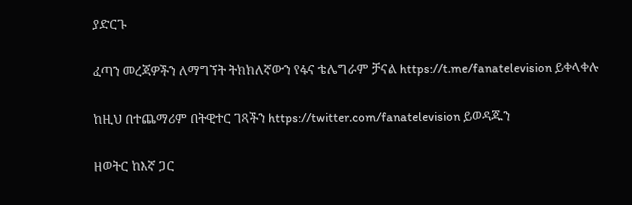ያድርጉ

ፈጣን መረጃዎችን ለማግኘት ትክክለኛውን የፋና ቴሌግራም ቻናል https://t.me/fanatelevision ይቀላቀሉ

ከዚህ በተጨማሪም በትዊተር ገጻችን https://twitter.com/fanatelevision ይወዳጁን

ዘወትር ከእኛ ጋር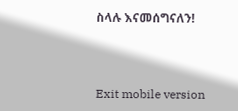ስላሉ እናመሰግናለን!



Exit mobile version